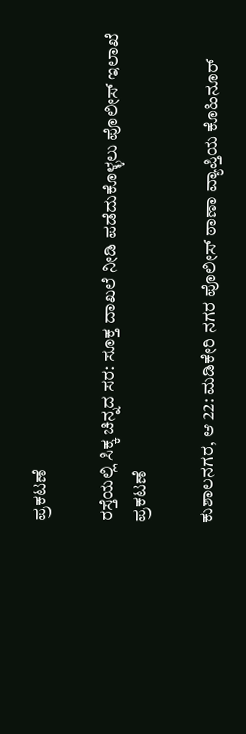ಪ್ರಕಟಣೆ

ರಸ್ತೆಯಲ್ಲಿ‌ ಸಿಕ್ಕ‌ ಚಿನ್ನದ ಸರ: ಸೂಕ್ತ ದಾಖಲೆ‌ ನೀಡಿ ಪಡೆದುಕೊಳ್ಳಲು ಪೊಲೀಸ್ ಇಲಾಖೆ ಪ್ರಕಟಣೆ

ಕುಶಾಲನಗರ, ಆ 22: ಮಡಿಕೇರಿ ನಗರ ಪೊಲೀಸ್ ಠಾಣಾ ವ್ಯಾಪ್ತಿಯ ಕೊಹಿನೂ‌ರ್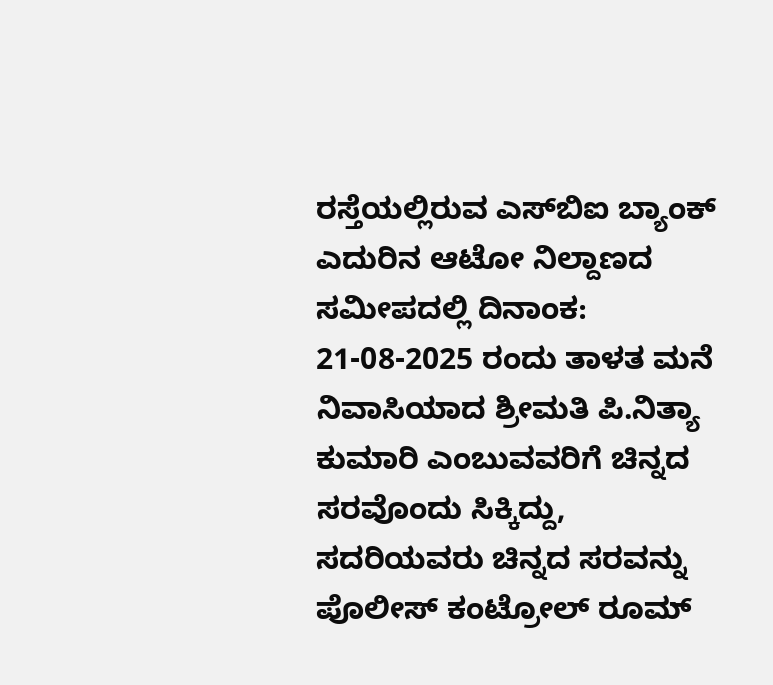ರಸ್ತೆಯಲ್ಲಿರುವ ಎಸ್‌ಬಿಐ ಬ್ಯಾಂಕ್ ಎದುರಿನ ಆಟೋ ನಿಲ್ದಾಣದ ಸಮೀಪದಲ್ಲಿ ದಿನಾಂಕ: 21-08-2025 ರಂದು ತಾಳತ ಮನೆ ನಿವಾಸಿಯಾದ ಶ್ರೀಮತಿ ಪಿ.ನಿತ್ಯಾ ಕುಮಾರಿ ಎಂಬುವವರಿಗೆ ಚಿನ್ನದ ಸರವೊಂದು ಸಿಕ್ಕಿದ್ದು, ಸದರಿಯವರು ಚಿನ್ನದ ಸರವನ್ನು ಪೊಲೀಸ್ ಕಂಟ್ರೋಲ್ ರೂಮ್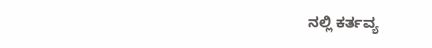ನಲ್ಲಿ ಕರ್ತವ್ಯ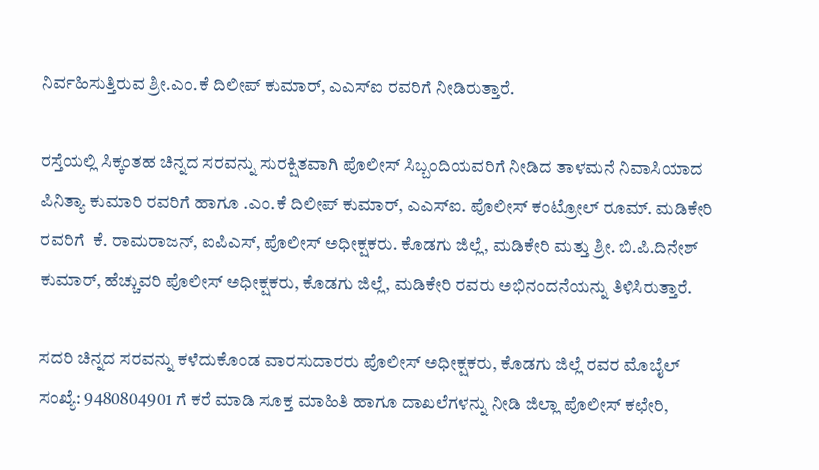ನಿರ್ವಹಿಸುತ್ತಿರುವ ಶ್ರೀ.ಎಂ.ಕೆ ದಿಲೀಪ್ ಕುಮಾರ್, ಎಎಸ್‌ಐ ರವರಿಗೆ ನೀಡಿರುತ್ತಾರೆ.

ರಸ್ತೆಯಲ್ಲಿ ಸಿಕ್ಕಂತಹ ಚಿನ್ನದ ಸರವನ್ನು ಸುರಕ್ಷಿತವಾಗಿ ಪೊಲೀಸ್ ಸಿಬ್ಬಂದಿಯವರಿಗೆ ನೀಡಿದ ತಾಳಮನೆ ನಿವಾಸಿಯಾದ  ಪಿನಿತ್ಯಾ ಕುಮಾರಿ ರವರಿಗೆ ಹಾಗೂ .ಎಂ.ಕೆ ದಿಲೀಪ್ ಕುಮಾರ್, ಎಎಸ್‌ಐ. ಪೊಲೀಸ್ ಕಂಟ್ರೋಲ್ ರೂಮ್. ಮಡಿಕೇರಿ ರವರಿಗೆ  ಕೆ. ರಾಮರಾಜನ್, ಐಪಿಎಸ್, ಪೊಲೀಸ್ ಅಧೀಕ್ಷಕರು. ಕೊಡಗು ಜಿಲ್ಲೆ, ಮಡಿಕೇರಿ ಮತ್ತು ಶ್ರೀ. ಬಿ.ಪಿ.ದಿನೇಶ್ ಕುಮಾರ್, ಹೆಚ್ಚುವರಿ ಪೊಲೀಸ್ ಅಧೀಕ್ಷಕರು, ಕೊಡಗು ಜಿಲ್ಲೆ, ಮಡಿಕೇರಿ ರವರು ಅಭಿನಂದನೆಯನ್ನು ತಿಳಿಸಿರುತ್ತಾರೆ.

ಸದರಿ ಚಿನ್ನದ ಸರವನ್ನು ಕಳೆದುಕೊಂಡ ವಾರಸುದಾರರು ಪೊಲೀಸ್ ಅಧೀಕ್ಷಕರು, ಕೊಡಗು ಜಿಲ್ಲೆ ರವರ ಮೊಬೈಲ್ ಸಂಖ್ಯೆ: 9480804901 ಗೆ ಕರೆ ಮಾಡಿ ಸೂಕ್ತ ಮಾಹಿತಿ ಹಾಗೂ ದಾಖಲೆಗಳನ್ನು ನೀಡಿ ಜಿಲ್ಲಾ ಪೊಲೀಸ್ ಕಛೇರಿ,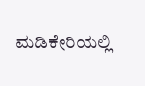ಮಡಿಕೇರಿಯಲ್ಲಿ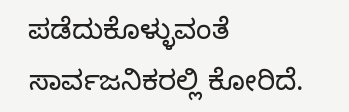ಪಡೆದುಕೊಳ್ಳುವಂತೆ ಸಾರ್ವಜನಿಕರಲ್ಲಿ ಕೋರಿದೆ.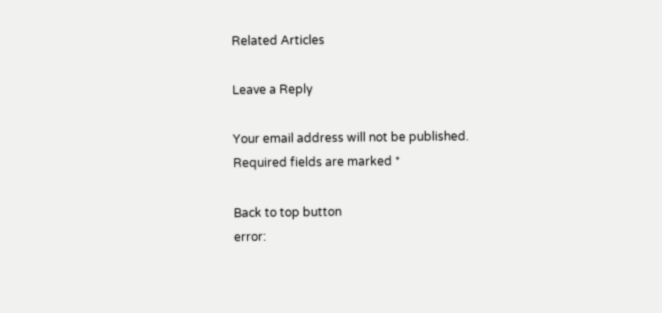Related Articles

Leave a Reply

Your email address will not be published. Required fields are marked *

Back to top button
error: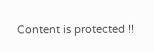Content is protected !!